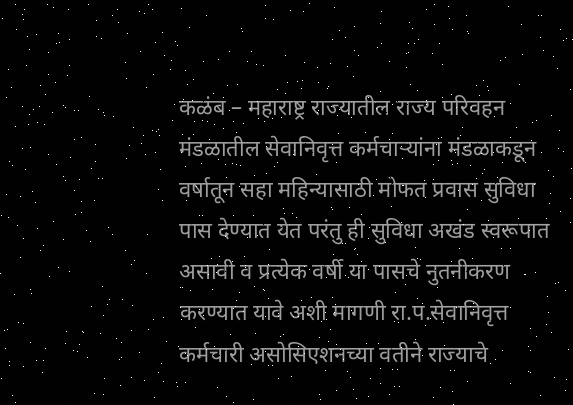कळंब – महाराष्ट्र राज्यातील राज्य परिवहन मंडळातील सेवानिवृत्त कर्मचाऱ्यांना मंडळाकडून वर्षातून सहा महिन्यासाठी मोफत प्रवास सुविधा पास देण्यात येत परंतु ही सुविधा अखंड स्वरूपात असावी व प्रत्येक वर्षी या पासचे नुतनीकरण करण्यात यावे अशी मागणी रा.प.सेवानिवृत्त कर्मचारी असोसिएशनच्या वतीने राज्याचे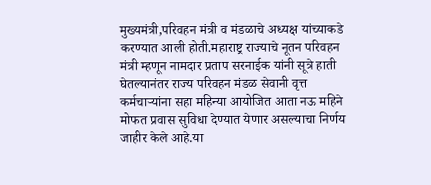मुख्यमंत्री,परिवहन मंत्री व मंडळाचे अध्यक्ष यांच्याकडे करण्यात आली होती.महाराष्ट्र राज्याचे नूतन परिवहन मंत्री म्हणून नामदार प्रताप सरनाईक यांनी सूत्रे हाती घेतल्यानंतर राज्य परिवहन मंडळ सेवानी वृत्त कर्मचाऱ्यांना सहा महिन्या आयोजित आता नऊ महिने मोफत प्रवास सुविधा देण्यात येणार असल्याचा निर्णय जाहीर केले आहे.या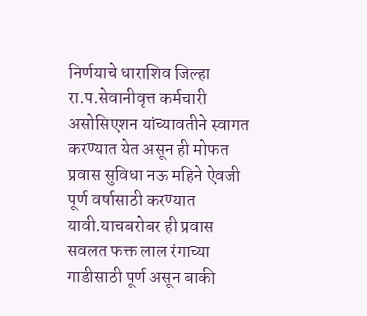निर्णयाचे धाराशिव जिल्हा रा.प.सेवानीवृत्त कर्मचारी असोसिएशन यांच्यावतीने स्वागत करण्यात येत असून ही मोफत प्रवास सुविधा नऊ महिने ऐवजी पूर्ण वर्षासाठी करण्यात यावी.याचबरोबर ही प्रवास सवलत फक्त लाल रंगाच्या गाडीसाठी पूर्ण असून बाकी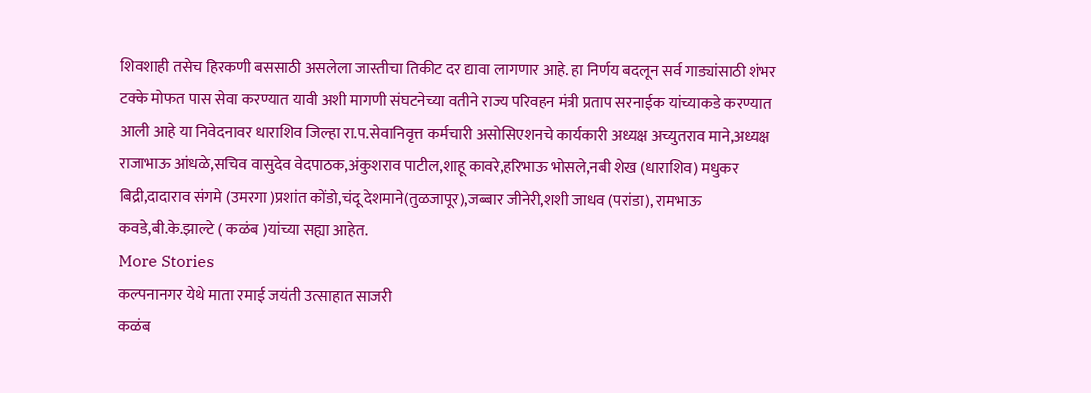शिवशाही तसेच हिरकणी बससाठी असलेला जास्तीचा तिकीट दर द्यावा लागणार आहे. हा निर्णय बदलून सर्व गाड्यांसाठी शंभर टक्के मोफत पास सेवा करण्यात यावी अशी मागणी संघटनेच्या वतीने राज्य परिवहन मंत्री प्रताप सरनाईक यांच्याकडे करण्यात आली आहे या निवेदनावर धाराशिव जिल्हा रा.प.सेवानिवृत्त कर्मचारी असोसिएशनचे कार्यकारी अध्यक्ष अच्युतराव माने,अध्यक्ष राजाभाऊ आंधळे,सचिव वासुदेव वेदपाठक,अंकुशराव पाटील,शाहू कावरे,हरिभाऊ भोसले,नबी शेख (धाराशिव) मधुकर बिद्री,दादाराव संगमे (उमरगा )प्रशांत कोंडो,चंदू देशमाने(तुळजापूर),जब्बार जीनेरी,शशी जाधव (परांडा), रामभाऊ कवडे,बी.के.झाल्टे ( कळंब )यांच्या सह्या आहेत.
More Stories
कल्पनानगर येथे माता रमाई जयंती उत्साहात साजरी
कळंब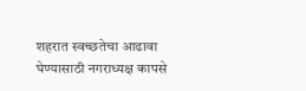शहरात स्वच्छतेचा आढावा घेण्यासाठी नगराध्यक्ष कापसे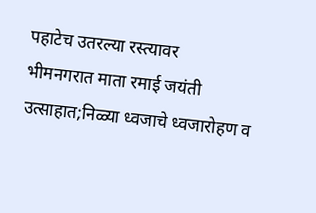पहाटेच उतरल्या रस्त्यावर
भीमनगरात माता रमाई जयंती उत्साहात;निळ्या ध्वजाचे ध्वजारोहण व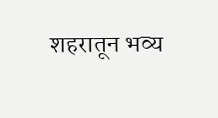शहरातून भव्य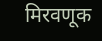मिरवणूक